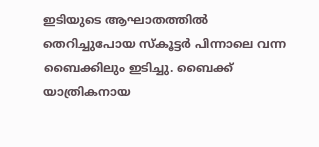ഇടിയുടെ ആഘാതത്തിൽ തെറിച്ചുപോയ സ്‌കൂട്ടർ പിന്നാലെ വന്ന ബൈക്കിലും ഇടിച്ചു. ബൈക്ക് യാത്രികനായ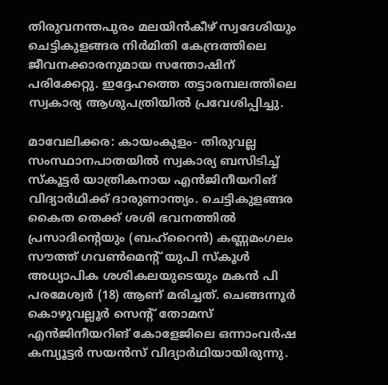തിരുവനന്തപുരം മലയിൻകീഴ് സ്വദേശിയും ചെട്ടികുളങ്ങര നിർമിതി കേന്ദ്രത്തിലെ ജീവനക്കാരനുമായ സന്തോഷിന് പരിക്കേറ്റു. ഇദ്ദേഹത്തെ തട്ടാരമ്പലത്തിലെ സ്വകാര്യ ആശുപത്രിയിൽ പ്രവേശിപ്പിച്ചു.

മാവേലിക്കര: കായംകുളം- തിരുവല്ല സംസ്ഥാനപാതയിൽ സ്വകാര്യ ബസിടിച്ച് സ്കൂട്ടർ യാത്രികനായ എൻജിനീയറിങ് വിദ്യാർഥിക്ക് ദാരുണാന്ത്യം. ചെട്ടികുളങ്ങര കൈത തെക്ക് ശശി ഭവനത്തിൽ പ്രസാദിന്റെയും (ബഹ്റൈൻ) കണ്ണമംഗലം സൗത്ത് ഗവൺമെന്റ് യുപി സ്കൂൾ അധ്യാപിക ശശികലയുടെയും മകൻ പി പരമേശ്വർ (18) ആണ് മരിച്ചത്. ചെങ്ങന്നൂർ കൊഴുവല്ലൂർ സെന്റ് തോമസ് എൻജിനീയറിങ് കോളേജിലെ ഒന്നാംവർഷ കമ്പ്യൂട്ടർ സയൻസ് വിദ്യാർഥിയായിരുന്നു.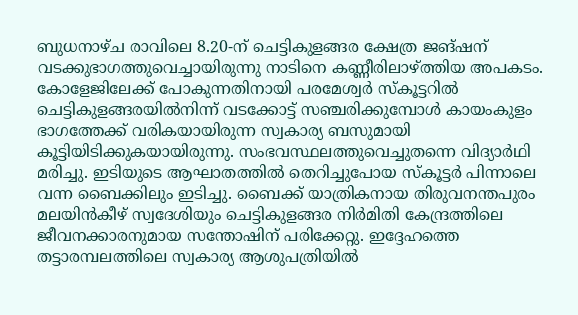ബുധനാഴ്ച രാവിലെ 8.20-ന് ചെട്ടികുളങ്ങര ക്ഷേത്ര ജങ്ഷന് വടക്കുഭാഗത്തുവെച്ചായിരുന്നു നാടിനെ കണ്ണീരിലാഴ്ത്തിയ അപകടം. കോളേജിലേക്ക് പോകുന്നതിനായി പരമേശ്വർ സ്‌കൂട്ടറിൽ ചെട്ടികുളങ്ങരയിൽനിന്ന് വടക്കോട്ട് സഞ്ചരിക്കുമ്പോൾ കായംകുളം ഭാഗത്തേക്ക് വരികയായിരുന്ന സ്വകാര്യ ബസുമായി കൂട്ടിയിടിക്കുകയായിരുന്നു. സംഭവസ്ഥലത്തുവെച്ചുതന്നെ വിദ്യാർഥി മരിച്ചു. ഇടിയുടെ ആഘാതത്തിൽ തെറിച്ചുപോയ സ്‌കൂട്ടർ പിന്നാലെ വന്ന ബൈക്കിലും ഇടിച്ചു. ബൈക്ക് യാത്രികനായ തിരുവനന്തപുരം മലയിൻകീഴ് സ്വദേശിയും ചെട്ടികുളങ്ങര നിർമിതി കേന്ദ്രത്തിലെ ജീവനക്കാരനുമായ സന്തോഷിന് പരിക്കേറ്റു. ഇദ്ദേഹത്തെ തട്ടാരമ്പലത്തിലെ സ്വകാര്യ ആശുപത്രിയിൽ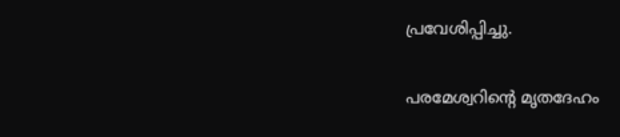പ്രവേശിപ്പിച്ചു.

പരമേശ്വറിന്റെ മൃതദേഹം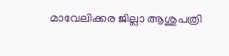മാവേലിക്കര ജില്ലാ ആശുപത്രി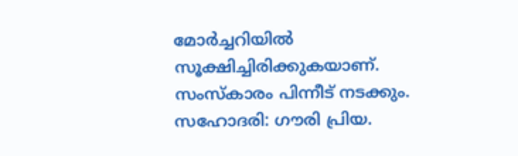മോർച്ചറിയിൽ സൂക്ഷിച്ചിരിക്കുകയാണ്. സംസ്കാരം പിന്നീട് നടക്കും. സഹോദരി: ഗൗരി പ്രിയ.